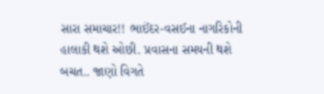સારા સમાચાર!! ભાઈંદર-વસઈના નાગરિકોની હાલાકી થશે ઓછી. પ્રવાસના સમયની થશે બચત.. જાણો વિગતે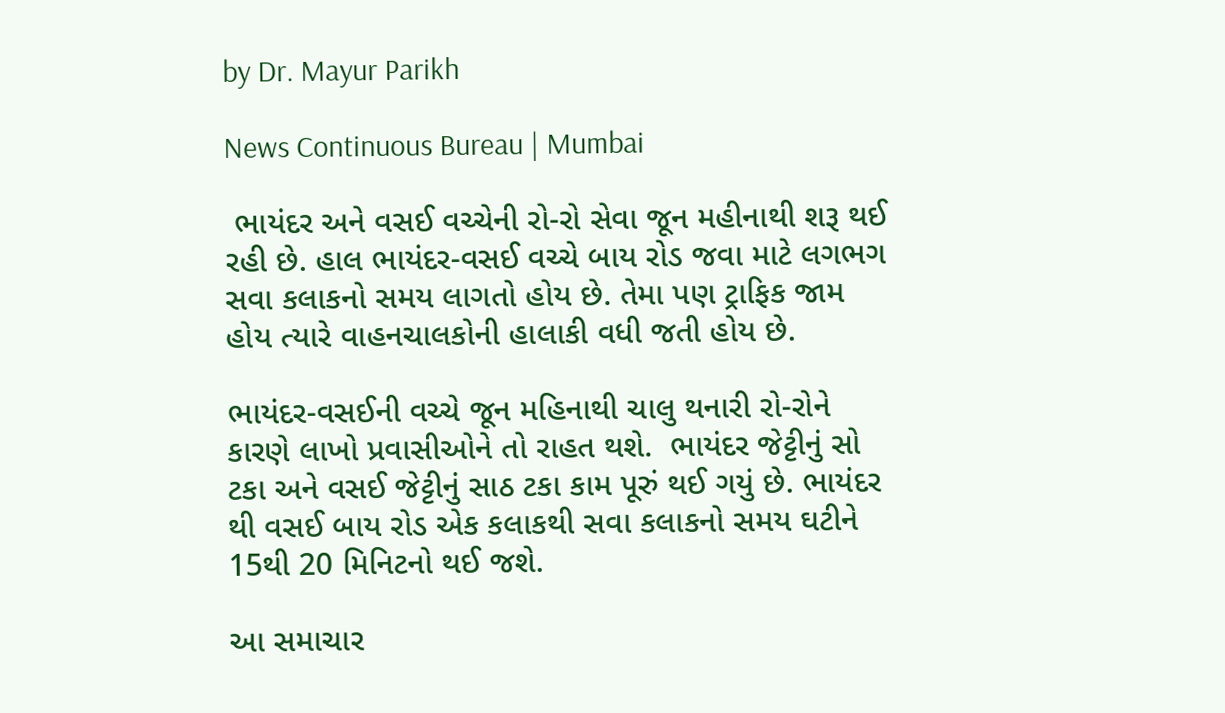by Dr. Mayur Parikh

News Continuous Bureau | Mumbai

 ભાયંદર અને વસઈ વચ્ચેની રો-રો સેવા જૂન મહીનાથી શરૂ થઈ રહી છે. હાલ ભાયંદર-વસઈ વચ્ચે બાય રોડ જવા માટે લગભગ સવા કલાકનો સમય લાગતો હોય છે. તેમા પણ ટ્રાફિક જામ હોય ત્યારે વાહનચાલકોની હાલાકી વધી જતી હોય છે.

ભાયંદર-વસઈની વચ્ચે જૂન મહિનાથી ચાલુ થનારી રો-રોને કારણે લાખો પ્રવાસીઓને તો રાહત થશે.  ભાયંદર જેટ્ટીનું સો ટકા અને વસઈ જેટ્ટીનું સાઠ ટકા કામ પૂરું થઈ ગયું છે. ભાયંદર થી વસઈ બાય રોડ એક કલાકથી સવા કલાકનો સમય ઘટીને 15થી 20 મિનિટનો થઈ જશે.

આ સમાચાર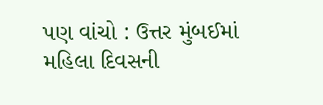પણ વાંચો : ઉત્તર મુંબઈમાં મહિલા દિવસની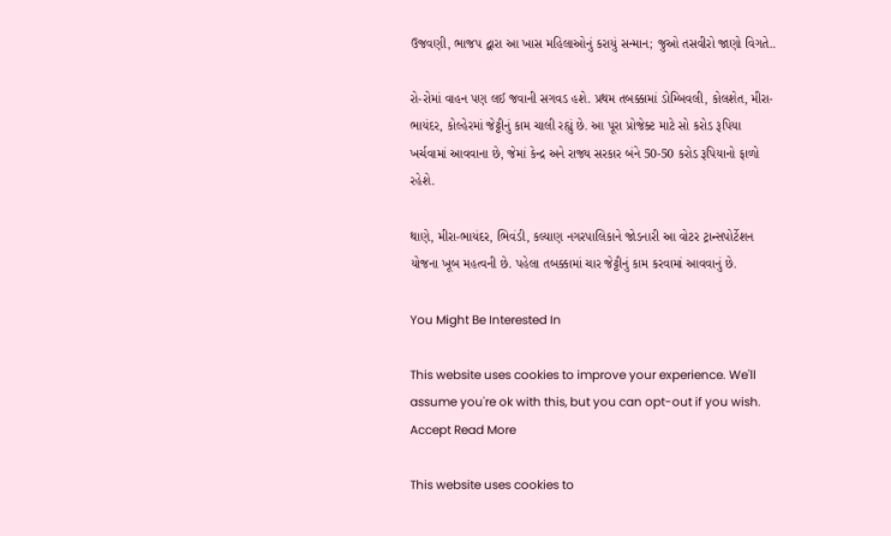ઉજવણી, ભાજપ દ્વારા આ ખાસ મહિલાઓનું કરાયું સન્માન; જુઓ તસવીરો જાણો વિગતે..

રો-રોમાં વાહન પણ લઈ જવાની સગવડ હશે. પ્રથમ તબક્કામાં ડોમ્બિવલી, કોલશેત, મીરા-ભાયંદર, કોલ્હેરમાં જેટ્ટીનું કામ ચાલી રહ્યું છે. આ પૂરા પ્રોજેક્ટ માટે સો કરોડ રૂપિયા ખર્ચવામાં આવવાના છે, જેમાં કેન્દ્ર અને રાજ્ય સરકાર બંને 50-50 કરોડ રૂપિયાનો ફાળો રહેશે.

થાણે, મીરા-ભાયંદર, ભિવંડી, કલ્યાણ નગરપાલિકાને જોડનારી આ વોટર ટ્રાન્સપોર્ટેશન યોજના ખૂબ મહત્વની છે. પહેલા તબક્કામાં ચાર જેટ્ટીનું કામ કરવામાં આવવાનું છે.

You Might Be Interested In

This website uses cookies to improve your experience. We'll assume you're ok with this, but you can opt-out if you wish. Accept Read More

This website uses cookies to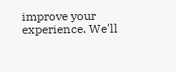improve your experience. We'll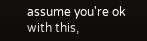assume you're ok with this,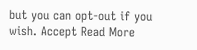but you can opt-out if you wish. Accept Read More